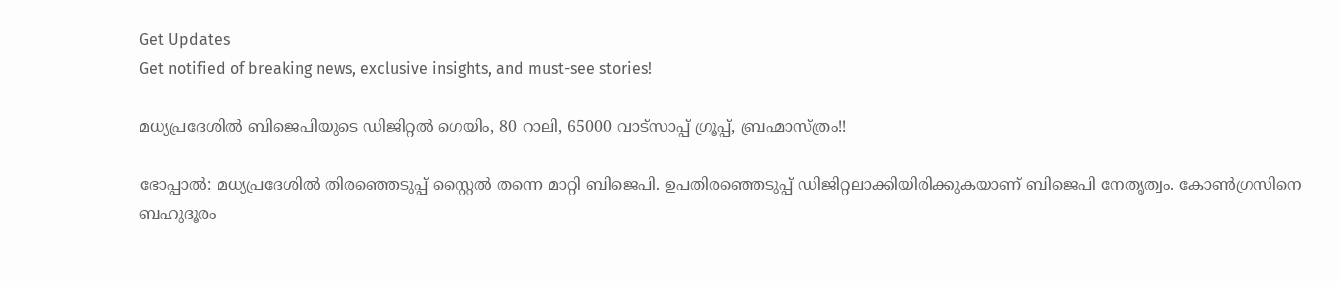Get Updates
Get notified of breaking news, exclusive insights, and must-see stories!

മധ്യപ്രദേശില്‍ ബിജെപിയുടെ ഡിജിറ്റല്‍ ഗെയിം, 80 റാലി, 65000 വാട്‌സാപ്പ് ഗ്രൂപ്പ്, ബ്രഹ്മാസ്ത്രം!!

ഭോപ്പാല്‍: മധ്യപ്രദേശില്‍ തിരഞ്ഞെടുപ്പ് സ്റ്റൈല്‍ തന്നെ മാറ്റി ബിജെപി. ഉപതിരഞ്ഞെടുപ്പ് ഡിജിറ്റലാക്കിയിരിക്കുകയാണ് ബിജെപി നേതൃത്വം. കോണ്‍ഗ്രസിനെ ബഹുദൂരം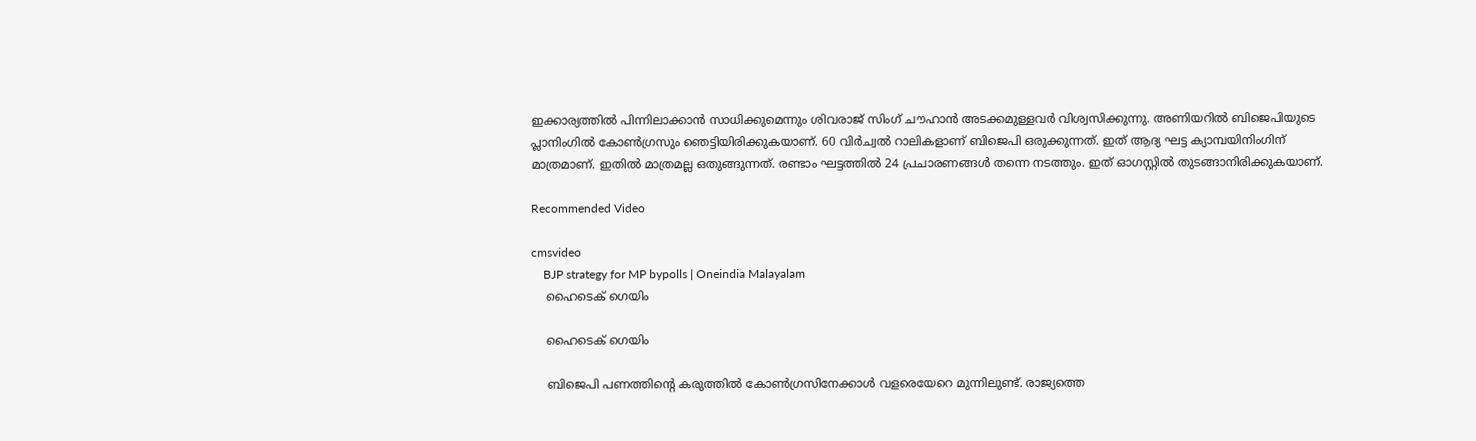ഇക്കാര്യത്തില്‍ പിന്നിലാക്കാന്‍ സാധിക്കുമെന്നും ശിവരാജ് സിംഗ് ചൗഹാന്‍ അടക്കമുള്ളവര്‍ വിശ്വസിക്കുന്നു. അണിയറില്‍ ബിജെപിയുടെ പ്ലാനിംഗില്‍ കോണ്‍ഗ്രസും ഞെട്ടിയിരിക്കുകയാണ്. 60 വിര്‍ച്വല്‍ റാലികളാണ് ബിജെപി ഒരുക്കുന്നത്. ഇത് ആദ്യ ഘട്ട ക്യാമ്പയിനിംഗിന് മാത്രമാണ്. ഇതില്‍ മാത്രമല്ല ഒതുങ്ങുന്നത്. രണ്ടാം ഘട്ടത്തില്‍ 24 പ്രചാരണങ്ങള്‍ തന്നെ നടത്തും. ഇത് ഓഗസ്റ്റില്‍ തുടങ്ങാനിരിക്കുകയാണ്.

Recommended Video

cmsvideo
    BJP strategy for MP bypolls | Oneindia Malayalam
    ഹൈടെക് ഗെയിം

    ഹൈടെക് ഗെയിം

    ബിജെപി പണത്തിന്റെ കരുത്തില്‍ കോണ്‍ഗ്രസിനേക്കാള്‍ വളരെയേറെ മുന്നിലുണ്ട്. രാജ്യത്തെ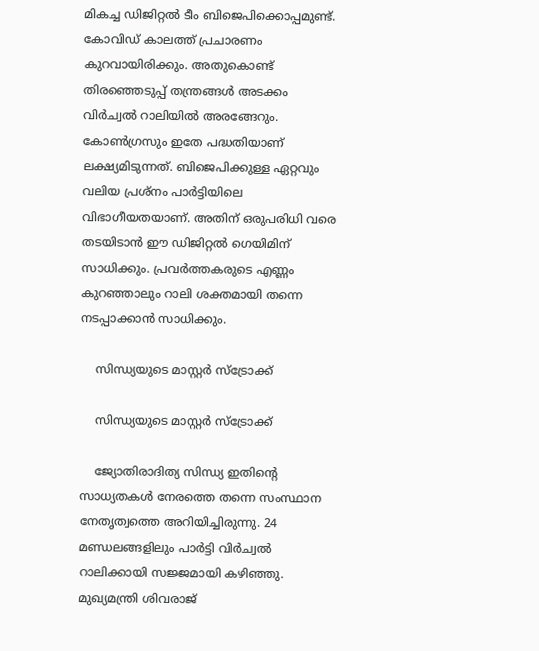മികച്ച ഡിജിറ്റല്‍ ടീം ബിജെപിക്കൊപ്പമുണ്ട്. കോവിഡ് കാലത്ത് പ്രചാരണം കുറവായിരിക്കും. അതുകൊണ്ട് തിരഞ്ഞെടുപ്പ് തന്ത്രങ്ങള്‍ അടക്കം വിര്‍ച്വല്‍ റാലിയില്‍ അരങ്ങേറും. കോണ്‍ഗ്രസും ഇതേ പദ്ധതിയാണ് ലക്ഷ്യമിടുന്നത്. ബിജെപിക്കുള്ള ഏറ്റവും വലിയ പ്രശ്‌നം പാര്‍ട്ടിയിലെ വിഭാഗീയതയാണ്. അതിന് ഒരുപരിധി വരെ തടയിടാന്‍ ഈ ഡിജിറ്റല്‍ ഗെയിമിന് സാധിക്കും. പ്രവര്‍ത്തകരുടെ എണ്ണം കുറഞ്ഞാലും റാലി ശക്തമായി തന്നെ നടപ്പാക്കാന്‍ സാധിക്കും.

    സിന്ധ്യയുടെ മാസ്റ്റര്‍ സ്‌ട്രോക്ക്

    സിന്ധ്യയുടെ മാസ്റ്റര്‍ സ്‌ട്രോക്ക്

    ജ്യോതിരാദിത്യ സിന്ധ്യ ഇതിന്റെ സാധ്യതകള്‍ നേരത്തെ തന്നെ സംസ്ഥാന നേതൃത്വത്തെ അറിയിച്ചിരുന്നു. 24 മണ്ഡലങ്ങളിലും പാര്‍ട്ടി വിര്‍ച്വല്‍ റാലിക്കായി സജ്ജമായി കഴിഞ്ഞു. മുഖ്യമന്ത്രി ശിവരാജ്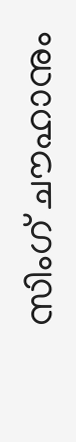സിംഗ് ചൗഹാനും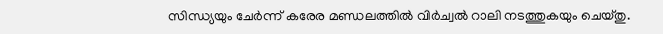സിന്ധ്യയും ചേര്‍ന്ന് കരേര മണ്ഡലത്തില്‍ വിര്‍ച്വല്‍ റാലി നടത്തുകയും ചെയ്തു.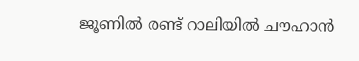ജൂണില്‍ രണ്ട് റാലിയില്‍ ചൗഹാന്‍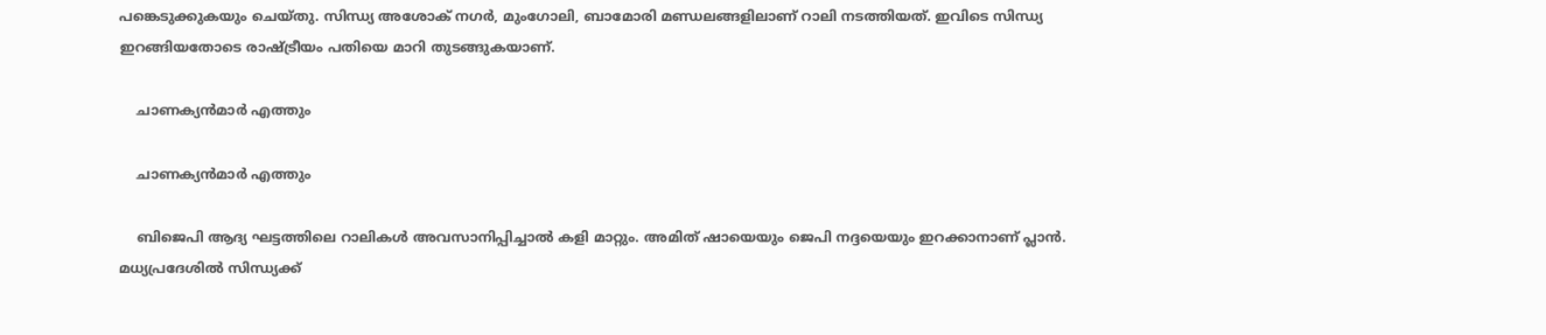പങ്കെടുക്കുകയും ചെയ്തു. സിന്ധ്യ അശോക് നഗര്‍, മുംഗോലി, ബാമോരി മണ്ഡലങ്ങളിലാണ് റാലി നടത്തിയത്. ഇവിടെ സിന്ധ്യ ഇറങ്ങിയതോടെ രാഷ്ട്രീയം പതിയെ മാറി തുടങ്ങുകയാണ്.

    ചാണക്യന്‍മാര്‍ എത്തും

    ചാണക്യന്‍മാര്‍ എത്തും

    ബിജെപി ആദ്യ ഘട്ടത്തിലെ റാലികള്‍ അവസാനിപ്പിച്ചാല്‍ കളി മാറ്റും. അമിത് ഷായെയും ജെപി നദ്ദയെയും ഇറക്കാനാണ് പ്ലാന്‍. മധ്യപ്രദേശില്‍ സിന്ധ്യക്ക്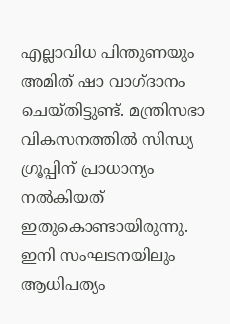എല്ലാവിധ പിന്തുണയും അമിത് ഷാ വാഗ്ദാനം ചെയ്തിട്ടുണ്ട്. മന്ത്രിസഭാ വികസനത്തില്‍ സിന്ധ്യ ഗ്രൂപ്പിന് പ്രാധാന്യം നല്‍കിയത് ഇതുകൊണ്ടായിരുന്നു. ഇനി സംഘടനയിലും ആധിപത്യം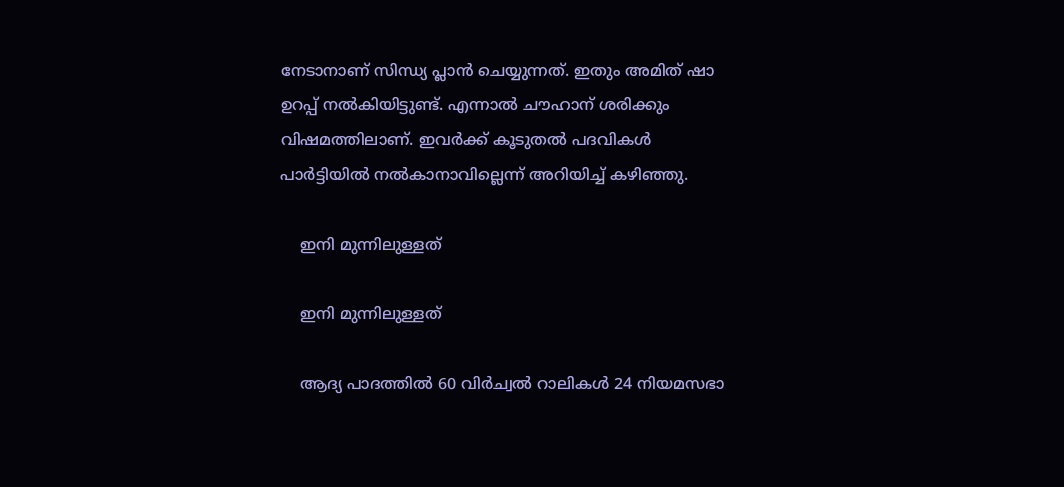നേടാനാണ് സിന്ധ്യ പ്ലാന്‍ ചെയ്യുന്നത്. ഇതും അമിത് ഷാ ഉറപ്പ് നല്‍കിയിട്ടുണ്ട്. എന്നാല്‍ ചൗഹാന് ശരിക്കും വിഷമത്തിലാണ്. ഇവര്‍ക്ക് കൂടുതല്‍ പദവികള്‍ പാര്‍ട്ടിയില്‍ നല്‍കാനാവില്ലെന്ന് അറിയിച്ച് കഴിഞ്ഞു.

    ഇനി മുന്നിലുള്ളത്

    ഇനി മുന്നിലുള്ളത്

    ആദ്യ പാദത്തില്‍ 60 വിര്‍ച്വല്‍ റാലികള്‍ 24 നിയമസഭാ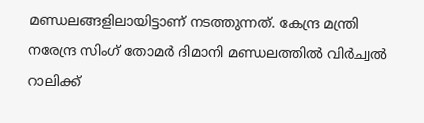മണ്ഡലങ്ങളിലായിട്ടാണ് നടത്തുന്നത്. കേന്ദ്ര മന്ത്രി നരേന്ദ്ര സിംഗ് തോമര്‍ ദിമാനി മണ്ഡലത്തില്‍ വിര്‍ച്വല്‍ റാലിക്ക്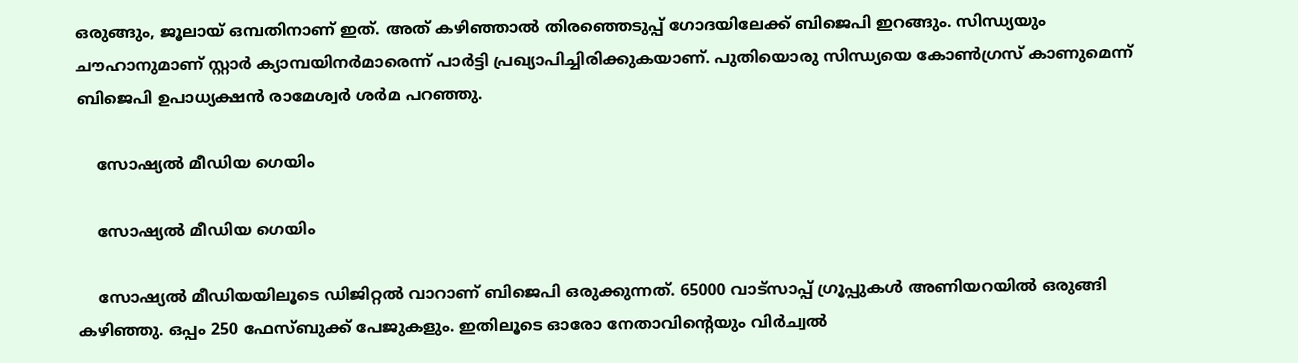ഒരുങ്ങും, ജൂലായ് ഒമ്പതിനാണ് ഇത്. അത് കഴിഞ്ഞാല്‍ തിരഞ്ഞെടുപ്പ് ഗോദയിലേക്ക് ബിജെപി ഇറങ്ങും. സിന്ധ്യയും ചൗഹാനുമാണ് സ്റ്റാര്‍ ക്യാമ്പയിനര്‍മാരെന്ന് പാര്‍ട്ടി പ്രഖ്യാപിച്ചിരിക്കുകയാണ്. പുതിയൊരു സിന്ധ്യയെ കോണ്‍ഗ്രസ് കാണുമെന്ന് ബിജെപി ഉപാധ്യക്ഷന്‍ രാമേശ്വര്‍ ശര്‍മ പറഞ്ഞു.

    സോഷ്യല്‍ മീഡിയ ഗെയിം

    സോഷ്യല്‍ മീഡിയ ഗെയിം

    സോഷ്യല്‍ മീഡിയയിലൂടെ ഡിജിറ്റല്‍ വാറാണ് ബിജെപി ഒരുക്കുന്നത്. 65000 വാട്‌സാപ്പ് ഗ്രൂപ്പുകള്‍ അണിയറയില്‍ ഒരുങ്ങി കഴിഞ്ഞു. ഒപ്പം 250 ഫേസ്ബുക്ക് പേജുകളും. ഇതിലൂടെ ഓരോ നേതാവിന്റെയും വിര്‍ച്വല്‍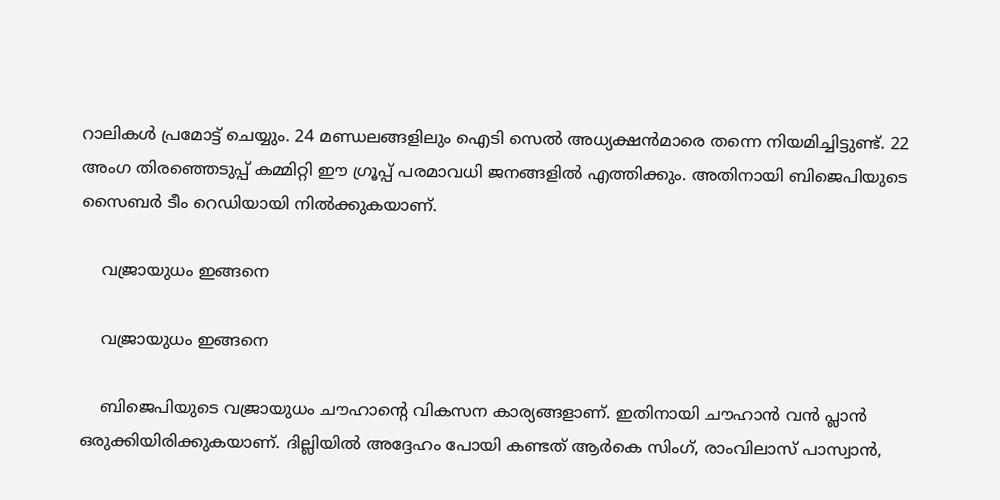റാലികള്‍ പ്രമോട്ട് ചെയ്യും. 24 മണ്ഡലങ്ങളിലും ഐടി സെല്‍ അധ്യക്ഷന്‍മാരെ തന്നെ നിയമിച്ചിട്ടുണ്ട്. 22 അംഗ തിരഞ്ഞെടുപ്പ് കമ്മിറ്റി ഈ ഗ്രൂപ്പ് പരമാവധി ജനങ്ങളില്‍ എത്തിക്കും. അതിനായി ബിജെപിയുടെ സൈബര്‍ ടീം റെഡിയായി നില്‍ക്കുകയാണ്.

    വജ്രായുധം ഇങ്ങനെ

    വജ്രായുധം ഇങ്ങനെ

    ബിജെപിയുടെ വജ്രായുധം ചൗഹാന്റെ വികസന കാര്യങ്ങളാണ്. ഇതിനായി ചൗഹാന്‍ വന്‍ പ്ലാന്‍ ഒരുക്കിയിരിക്കുകയാണ്. ദില്ലിയില്‍ അദ്ദേഹം പോയി കണ്ടത് ആര്‍കെ സിംഗ്, രാംവിലാസ് പാസ്വാന്‍,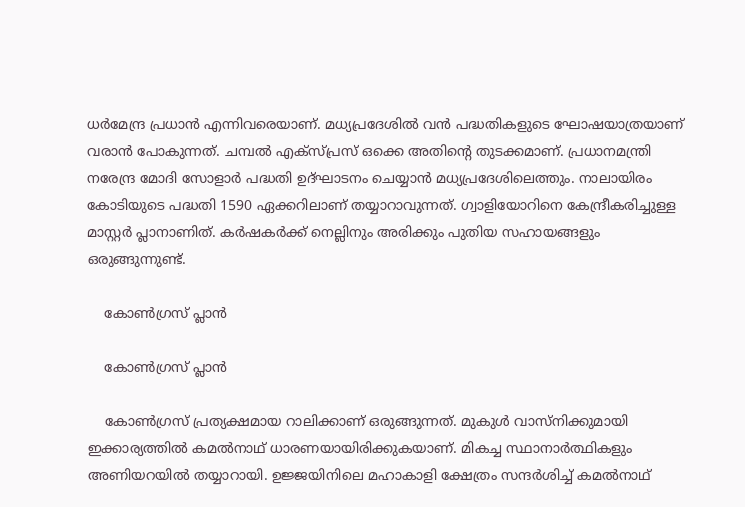ധര്‍മേന്ദ്ര പ്രധാന്‍ എന്നിവരെയാണ്. മധ്യപ്രദേശില്‍ വന്‍ പദ്ധതികളുടെ ഘോഷയാത്രയാണ് വരാന്‍ പോകുന്നത്. ചമ്പല്‍ എക്‌സ്പ്രസ് ഒക്കെ അതിന്റെ തുടക്കമാണ്. പ്രധാനമന്ത്രി നരേന്ദ്ര മോദി സോളാര്‍ പദ്ധതി ഉദ്ഘാടനം ചെയ്യാന്‍ മധ്യപ്രദേശിലെത്തും. നാലായിരം കോടിയുടെ പദ്ധതി 1590 ഏക്കറിലാണ് തയ്യാറാവുന്നത്. ഗ്വാളിയോറിനെ കേന്ദ്രീകരിച്ചുള്ള മാസ്റ്റര്‍ പ്ലാനാണിത്. കര്‍ഷകര്‍ക്ക് നെല്ലിനും അരിക്കും പുതിയ സഹായങ്ങളും ഒരുങ്ങുന്നുണ്ട്.

    കോണ്‍ഗ്രസ് പ്ലാന്‍

    കോണ്‍ഗ്രസ് പ്ലാന്‍

    കോണ്‍ഗ്രസ് പ്രത്യക്ഷമായ റാലിക്കാണ് ഒരുങ്ങുന്നത്. മുകുള്‍ വാസ്‌നിക്കുമായി ഇക്കാര്യത്തില്‍ കമല്‍നാഥ് ധാരണയായിരിക്കുകയാണ്. മികച്ച സ്ഥാനാര്‍ത്ഥികളും അണിയറയില്‍ തയ്യാറായി. ഉജ്ജയിനിലെ മഹാകാളി ക്ഷേത്രം സന്ദര്‍ശിച്ച് കമല്‍നാഥ്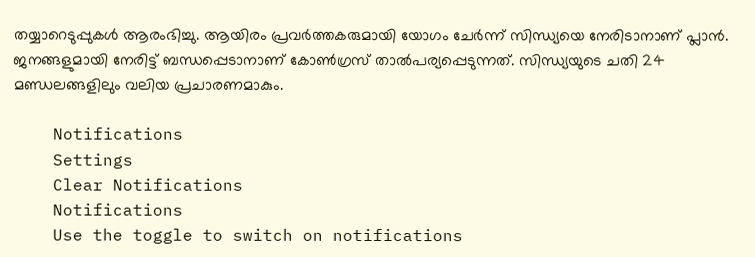തയ്യാറെടുപ്പുകള്‍ ആരംഭിച്ചു. ആയിരം പ്രവര്‍ത്തകരുമായി യോഗം ചേര്‍ന്ന് സിന്ധ്യയെ നേരിടാനാണ് പ്ലാന്‍. ജനങ്ങളുമായി നേരിട്ട് ബന്ധപ്പെടാനാണ് കോണ്‍ഗ്രസ് താല്‍പര്യപ്പെടുന്നത്. സിന്ധ്യയുടെ ചതി 24 മണ്ഡലങ്ങളിലും വലിയ പ്രചാരണമാകും.

    Notifications
    Settings
    Clear Notifications
    Notifications
    Use the toggle to switch on notifications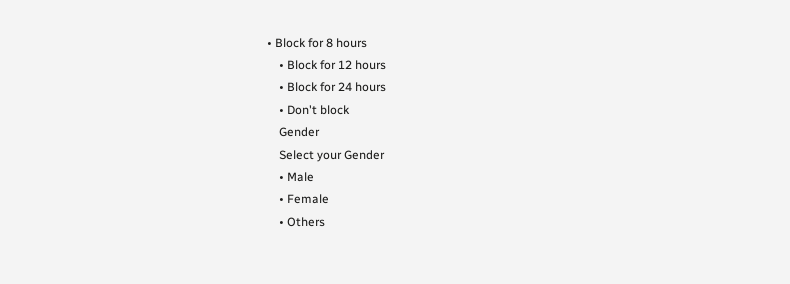• Block for 8 hours
    • Block for 12 hours
    • Block for 24 hours
    • Don't block
    Gender
    Select your Gender
    • Male
    • Female
    • Others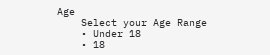Age
    Select your Age Range
    • Under 18
    • 18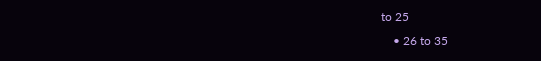to 25
    • 26 to 35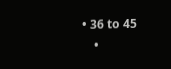• 36 to 45
    •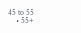45 to 55
    • 55+